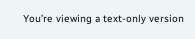You’re viewing a text-only version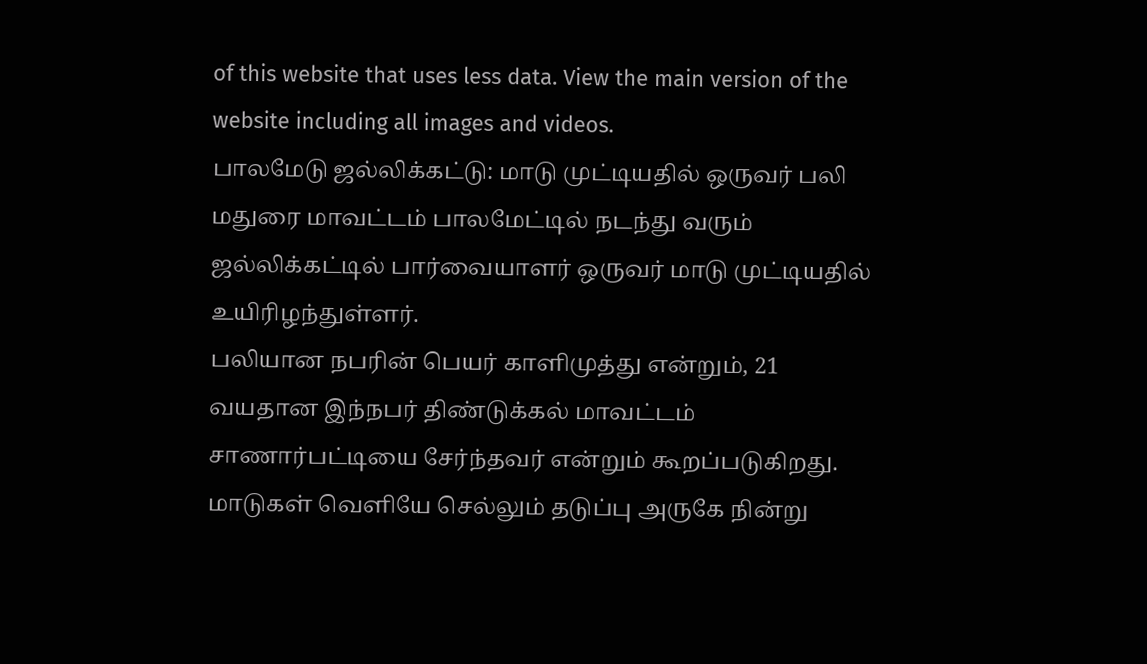of this website that uses less data. View the main version of the website including all images and videos.
பாலமேடு ஜல்லிக்கட்டு: மாடு முட்டியதில் ஒருவர் பலி
மதுரை மாவட்டம் பாலமேட்டில் நடந்து வரும் ஜல்லிக்கட்டில் பார்வையாளர் ஒருவர் மாடு முட்டியதில் உயிரிழந்துள்ளர்.
பலியான நபரின் பெயர் காளிமுத்து என்றும், 21 வயதான இந்நபர் திண்டுக்கல் மாவட்டம் சாணார்பட்டியை சேர்ந்தவர் என்றும் கூறப்படுகிறது.
மாடுகள் வெளியே செல்லும் தடுப்பு அருகே நின்று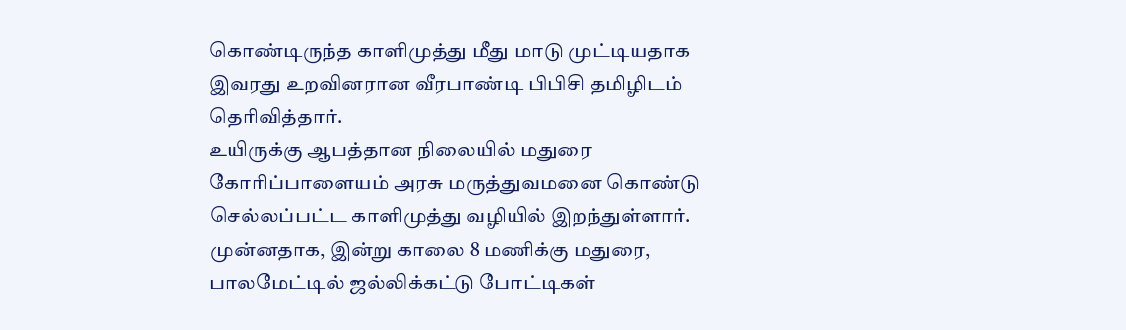கொண்டிருந்த காளிமுத்து மீது மாடு முட்டியதாக இவரது உறவினரான வீரபாண்டி பிபிசி தமிழிடம் தெரிவித்தார்.
உயிருக்கு ஆபத்தான நிலையில் மதுரை கோரிப்பாளையம் அரசு மருத்துவமனை கொண்டு செல்லப்பட்ட காளிமுத்து வழியில் இறந்துள்ளார்.
முன்னதாக, இன்று காலை 8 மணிக்கு மதுரை, பாலமேட்டில் ஜல்லிக்கட்டு போட்டிகள்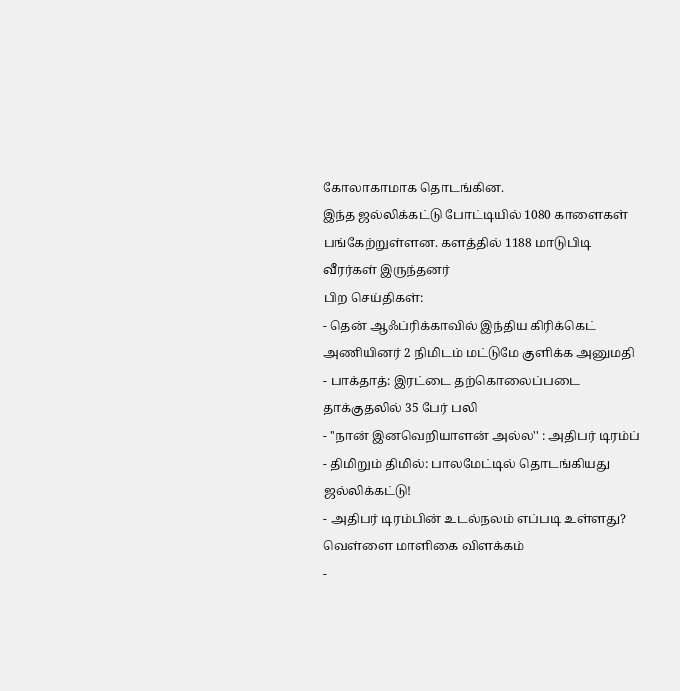கோலாகாமாக தொடங்கின.
இந்த ஜல்லிக்கட்டு போட்டியில் 1080 காளைகள் பங்கேற்றுள்ளன. களத்தில் 1188 மாடுபிடி வீரர்கள் இருந்தனர்
பிற செய்திகள்:
- தென் ஆஃப்ரிக்காவில் இந்திய கிரிக்கெட் அணியினர் 2 நிமிடம் மட்டுமே குளிக்க அனுமதி
- பாக்தாத்: இரட்டை தற்கொலைப்படை தாக்குதலில் 35 பேர் பலி
- ''நான் இனவெறியாளன் அல்ல'' : அதிபர் டிரம்ப்
- திமிறும் திமில்: பாலமேட்டில் தொடங்கியது ஜல்லிக்கட்டு!
- அதிபர் டிரம்பின் உடல்நலம் எப்படி உள்ளது? வெள்ளை மாளிகை விளக்கம்
-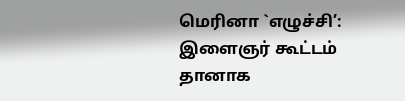மெரினா `எழுச்சி’: இளைஞர் கூட்டம் தானாக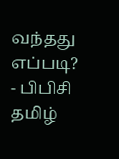வந்தது எப்படி?
- பிபிசி தமிழ்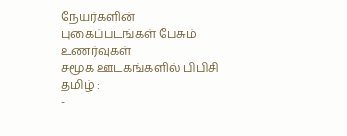நேயர்களின் புகைப்படங்கள் பேசும் உணர்வுகள்
சமூக ஊடகங்களில் பிபிசி தமிழ் :
-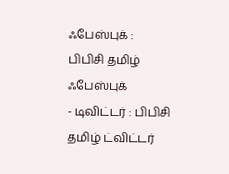ஃபேஸ்புக் : பிபிசி தமிழ் ஃபேஸ்புக்
- டிவிட்டர் : பிபிசி தமிழ் ட்விட்டர்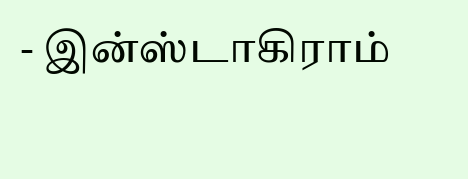- இன்ஸ்டாகிராம்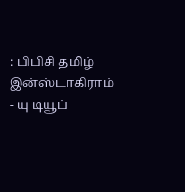: பிபிசி தமிழ் இன்ஸ்டாகிராம்
- யு டியூப்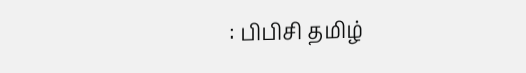: பிபிசி தமிழ்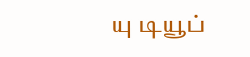யு டியூப்